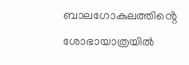ബാലഗോകുലത്തിൻ്റെ ശോഭായാത്രയിൽ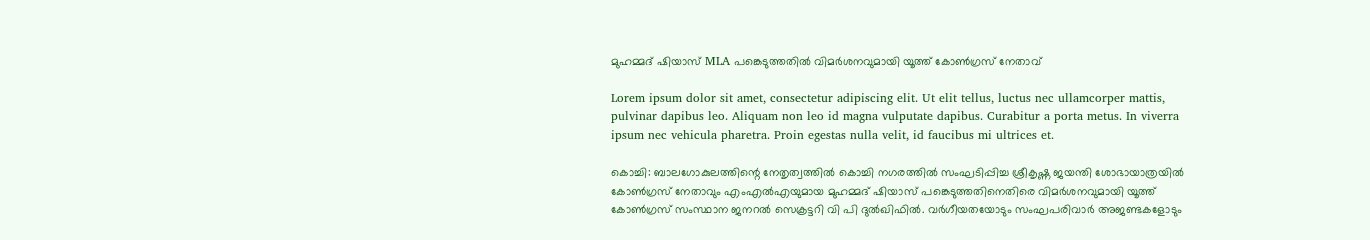മുഹമ്മദ് ഷിയാസ് MLA പങ്കെടുത്തതിൽ വിമർശനവുമായി യൂത്ത് കോൺഗ്രസ് നേതാവ്

Lorem ipsum dolor sit amet, consectetur adipiscing elit. Ut elit tellus, luctus nec ullamcorper mattis, pulvinar dapibus leo. Aliquam non leo id magna vulputate dapibus. Curabitur a porta metus. In viverra ipsum nec vehicula pharetra. Proin egestas nulla velit, id faucibus mi ultrices et.

കൊച്ചി: ബാലഗോകുലത്തിന്റെ നേതൃത്വത്തില്‍ കൊച്ചി നഗരത്തില്‍ സംഘടിപ്പിച്ച ശ്രീകൃഷ്ണ ജയന്തി ശോഭായാത്രയില്‍ കോണ്‍ഗ്രസ് നേതാവും എംഎല്‍എയുമായ മുഹമ്മദ് ഷിയാസ് പങ്കെടുത്തതിനെതിരെ വിമര്‍ശനവുമായി യൂത്ത് കോണ്‍ഗ്രസ് സംസ്ഥാന ജനറല്‍ സെക്രട്ടറി വി പി ദുല്‍ഖിഫില്‍. വര്‍ഗീയതയോടും സംഘപരിവാര്‍ അജണ്ടകളോടും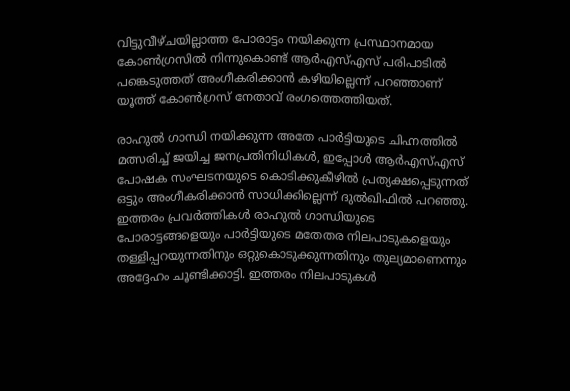വിട്ടുവീഴ്ചയില്ലാത്ത പോരാട്ടം നയിക്കുന്ന പ്രസ്ഥാനമായ കോണ്‍ഗ്രസില്‍ നിന്നുകൊണ്ട് ആര്‍എസ്എസ് പരിപാടില്‍ പങ്കെടുത്തത് അംഗീകരിക്കാന്‍ കഴിയില്ലെന്ന് പറഞ്ഞാണ് യൂത്ത് കോണ്‍ഗ്രസ് നേതാവ് രംഗത്തെത്തിയത്.

രാഹുല്‍ ഗാന്ധി നയിക്കുന്ന അതേ പാര്‍ട്ടിയുടെ ചിഹ്നത്തില്‍ മത്സരിച്ച് ജയിച്ച ജനപ്രതിനിധികള്‍, ഇപ്പോള്‍ ആര്‍എസ്എസ് പോഷക സംഘടനയുടെ കൊടിക്കുകീഴില്‍ പ്രത്യക്ഷപ്പെടുന്നത് ഒട്ടും അംഗീകരിക്കാന്‍ സാധിക്കില്ലെന്ന് ദുല്‍ഖിഫില്‍ പറഞ്ഞു. ഇത്തരം പ്രവര്‍ത്തികള്‍ രാഹുല്‍ ഗാന്ധിയുടെ പോരാട്ടങ്ങളെയും പാര്‍ട്ടിയുടെ മതേതര നിലപാടുകളെയും തള്ളിപ്പറയുന്നതിനും ഒറ്റുകൊടുക്കുന്നതിനും തുല്യമാണെന്നും അദ്ദേഹം ചൂണ്ടിക്കാട്ടി. ഇത്തരം നിലപാടുകള്‍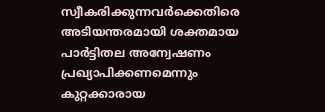സ്വീകരിക്കുന്നവര്‍ക്കെതിരെ അടിയന്തരമായി ശക്തമായ പാര്‍ട്ടിതല അന്വേഷണം പ്രഖ്യാപിക്കണമെന്നും കുറ്റക്കാരായ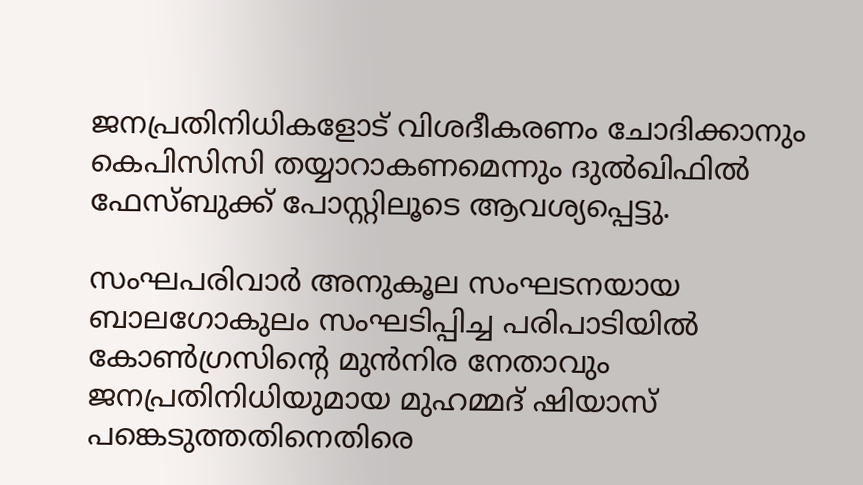ജനപ്രതിനിധികളോട് വിശദീകരണം ചോദിക്കാനും കെപിസിസി തയ്യാറാകണമെന്നും ദുല്‍ഖിഫില്‍ ഫേസ്ബുക്ക് പോസ്റ്റിലൂടെ ആവശ്യപ്പെട്ടു.

സംഘപരിവാര്‍ അനുകൂല സംഘടനയായ ബാലഗോകുലം സംഘടിപ്പിച്ച പരിപാടിയില്‍ കോണ്‍ഗ്രസിന്റെ മുന്‍നിര നേതാവും ജനപ്രതിനിധിയുമായ മുഹമ്മദ് ഷിയാസ് പങ്കെടുത്തതിനെതിരെ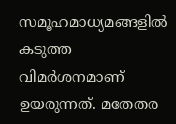സമൂഹമാധ്യമങ്ങളില്‍ കടുത്ത വിമര്‍ശനമാണ് ഉയരുന്നത്. മതേതര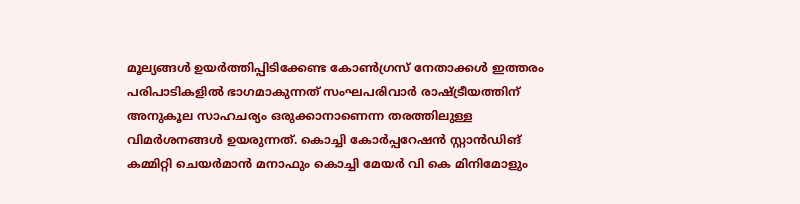മൂല്യങ്ങള്‍ ഉയര്‍ത്തിപ്പിടിക്കേണ്ട കോണ്‍ഗ്രസ് നേതാക്കള്‍ ഇത്തരം പരിപാടികളില്‍ ഭാഗമാകുന്നത് സംഘപരിവാര്‍ രാഷ്ട്രീയത്തിന് അനുകൂല സാഹചര്യം ഒരുക്കാനാണെന്ന തരത്തിലുള്ള വിമര്‍ശനങ്ങള്‍ ഉയരുന്നത്. കൊച്ചി കോര്‍പ്പറേഷന്‍ സ്റ്റാന്‍ഡിങ് കമ്മിറ്റി ചെയര്‍മാന്‍ മനാഫും കൊച്ചി മേയര്‍ വി കെ മിനിമോളും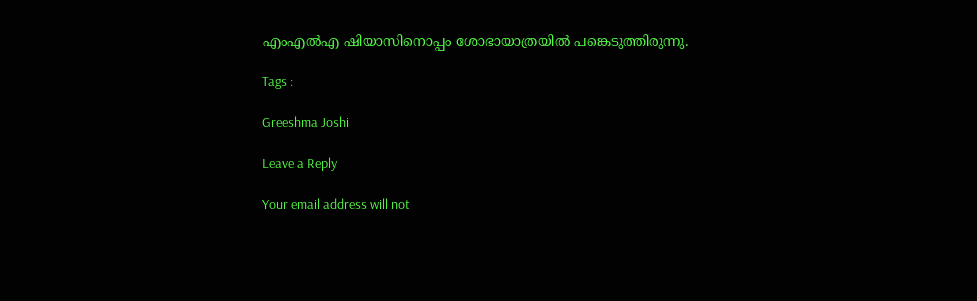എംഎല്‍എ ഷിയാസിനൊപ്പം ശോഭായാത്രയില്‍ പങ്കെടുത്തിരുന്നു.

Tags :

Greeshma Joshi

Leave a Reply

Your email address will not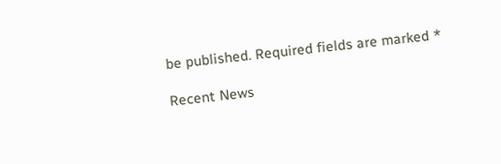be published. Required fields are marked *

Recent News